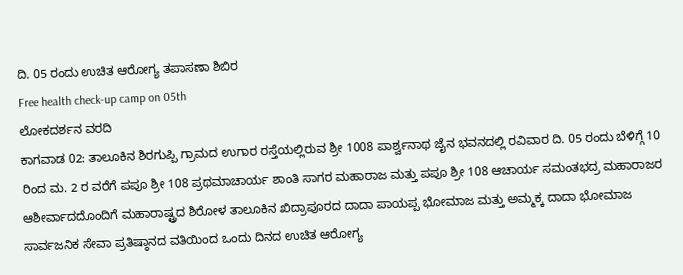ದಿ. 05 ರಂದು ಉಚಿತ ಆರೋಗ್ಯ ತಪಾಸಣಾ ಶಿಬಿರ
Free health check-up camp on 05th
ಲೋಕದರ್ಶನ ವರದಿ
ಕಾಗವಾಡ 02: ತಾಲೂಕಿನ ಶಿರಗುಪ್ಪಿ ಗ್ರಾಮದ ಉಗಾರ ರಸ್ತೆಯಲ್ಲಿರುವ ಶ್ರೀ 1008 ಪಾರ್ಶ್ವನಾಥ ಜೈನ ಭವನದಲ್ಲಿ ರವಿವಾರ ದಿ. 05 ರಂದು ಬೆಳಿಗ್ಗೆ 10 ರಿಂದ ಮ. 2 ರ ವರೆಗೆ ಪಪೂ ಶ್ರೀ 108 ಪ್ರಥಮಾಚಾರ್ಯ ಶಾಂತಿ ಸಾಗರ ಮಹಾರಾಜ ಮತ್ತು ಪಪೂ ಶ್ರೀ 108 ಆಚಾರ್ಯ ಸಮಂತಭದ್ರ ಮಹಾರಾಜರ ಆಶೀರ್ವಾದದೊಂದಿಗೆ ಮಹಾರಾಷ್ಟ್ರದ ಶಿರೋಳ ತಾಲೂಕಿನ ಖಿದ್ರಾಪೂರದ ದಾದಾ ಪಾಯಪ್ಪ ಭೋಮಾಜ ಮತ್ತು ಅಮ್ಮಕ್ಕ ದಾದಾ ಭೋಮಾಜ ಸಾರ್ವಜನಿಕ ಸೇವಾ ಪ್ರತಿಷ್ಠಾನದ ವತಿಯಿಂದ ಒಂದು ದಿನದ ಉಚಿತ ಆರೋಗ್ಯ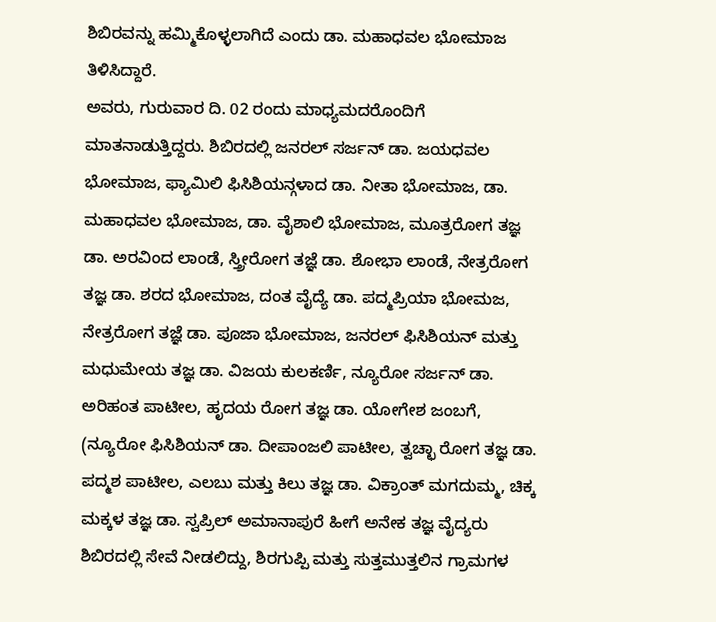ಶಿಬಿರವನ್ನು ಹಮ್ಮಿಕೊಳ್ಳಲಾಗಿದೆ ಎಂದು ಡಾ. ಮಹಾಧವಲ ಭೋಮಾಜ ತಿಳಿಸಿದ್ದಾರೆ.
ಅವರು, ಗುರುವಾರ ದಿ. 02 ರಂದು ಮಾಧ್ಯಮದರೊಂದಿಗೆ ಮಾತನಾಡುತ್ತಿದ್ದರು. ಶಿಬಿರದಲ್ಲಿ ಜನರಲ್ ಸರ್ಜನ್ ಡಾ. ಜಯಧವಲ ಭೋಮಾಜ, ಫ್ಯಾಮಿಲಿ ಫಿಸಿಶಿಯನ್ಗಳಾದ ಡಾ. ನೀತಾ ಭೋಮಾಜ, ಡಾ. ಮಹಾಧವಲ ಭೋಮಾಜ, ಡಾ. ವೈಶಾಲಿ ಭೋಮಾಜ, ಮೂತ್ರರೋಗ ತಜ್ಞ ಡಾ. ಅರವಿಂದ ಲಾಂಡೆ, ಸ್ತ್ರೀರೋಗ ತಜ್ಞೆ ಡಾ. ಶೋಭಾ ಲಾಂಡೆ, ನೇತ್ರರೋಗ ತಜ್ಞ ಡಾ. ಶರದ ಭೋಮಾಜ, ದಂತ ವೈದ್ಯೆ ಡಾ. ಪದ್ಮಪ್ರಿಯಾ ಭೋಮಜ, ನೇತ್ರರೋಗ ತಜ್ಞೆ ಡಾ. ಪೂಜಾ ಭೋಮಾಜ, ಜನರಲ್ ಫಿಸಿಶಿಯನ್ ಮತ್ತು ಮಧುಮೇಯ ತಜ್ಞ ಡಾ. ವಿಜಯ ಕುಲಕರ್ಣಿ, ನ್ಯೂರೋ ಸರ್ಜನ್ ಡಾ. ಅರಿಹಂತ ಪಾಟೀಲ, ಹೃದಯ ರೋಗ ತಜ್ಞ ಡಾ. ಯೋಗೇಶ ಜಂಬಗೆ, (ನ್ಯೂರೋ ಫಿಸಿಶಿಯನ್ ಡಾ. ದೀಪಾಂಜಲಿ ಪಾಟೀಲ, ತ್ವಚ್ಛಾ ರೋಗ ತಜ್ಞ ಡಾ. ಪದ್ಮಶ ಪಾಟೀಲ, ಎಲಬು ಮತ್ತು ಕಿಲು ತಜ್ಞ ಡಾ. ವಿಕ್ರಾಂತ್ ಮಗದುಮ್ಮ, ಚಿಕ್ಕ ಮಕ್ಕಳ ತಜ್ಞ ಡಾ. ಸ್ವಪ್ರಿಲ್ ಅಮಾನಾಪುರೆ ಹೀಗೆ ಅನೇಕ ತಜ್ಞ ವೈದ್ಯರು ಶಿಬಿರದಲ್ಲಿ ಸೇವೆ ನೀಡಲಿದ್ದು, ಶಿರಗುಪ್ಪಿ ಮತ್ತು ಸುತ್ತಮುತ್ತಲಿನ ಗ್ರಾಮಗಳ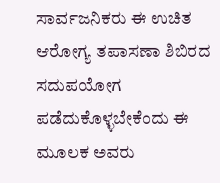ಸಾರ್ವಜನಿಕರು ಈ ಉಚಿತ ಆರೋಗ್ಯ ತಪಾಸಣಾ ಶಿಬಿರದ ಸದುಪಯೋಗ ಪಡೆದುಕೊಳ್ಳಬೇಕೆಂದು ಈ ಮೂಲಕ ಅವರು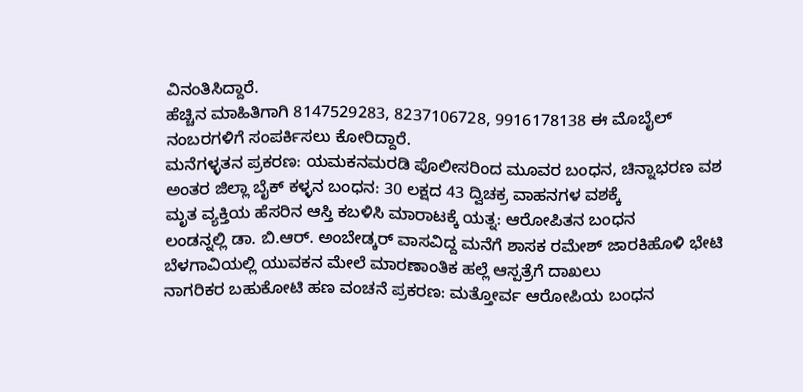ವಿನಂತಿಸಿದ್ದಾರೆ.
ಹೆಚ್ಚಿನ ಮಾಹಿತಿಗಾಗಿ 8147529283, 8237106728, 9916178138 ಈ ಮೊಬೈಲ್ ನಂಬರಗಳಿಗೆ ಸಂಪರ್ಕಿಸಲು ಕೋರಿದ್ದಾರೆ.
ಮನೆಗಳ್ಳತನ ಪ್ರಕರಣ: ಯಮಕನಮರಡಿ ಪೊಲೀಸರಿಂದ ಮೂವರ ಬಂಧನ, ಚಿನ್ನಾಭರಣ ವಶ
ಅಂತರ ಜಿಲ್ಲಾ ಬೈಕ್ ಕಳ್ಳನ ಬಂಧನ: 30 ಲಕ್ಷದ 43 ದ್ವಿಚಕ್ರ ವಾಹನಗಳ ವಶಕ್ಕೆ
ಮೃತ ವ್ಯಕ್ತಿಯ ಹೆಸರಿನ ಆಸ್ತಿ ಕಬಳಿಸಿ ಮಾರಾಟಕ್ಕೆ ಯತ್ನ: ಆರೋಪಿತನ ಬಂಧನ
ಲಂಡನ್ನಲ್ಲಿ ಡಾ. ಬಿ.ಆರ್. ಅಂಬೇಡ್ಕರ್ ವಾಸವಿದ್ದ ಮನೆಗೆ ಶಾಸಕ ರಮೇಶ್ ಜಾರಕಿಹೊಳಿ ಭೇಟಿ
ಬೆಳಗಾವಿಯಲ್ಲಿ ಯುವಕನ ಮೇಲೆ ಮಾರಣಾಂತಿಕ ಹಲ್ಲೆ ಆಸ್ಪತ್ರೆಗೆ ದಾಖಲು
ನಾಗರಿಕರ ಬಹುಕೋಟಿ ಹಣ ವಂಚನೆ ಪ್ರಕರಣ: ಮತ್ತೋರ್ವ ಆರೋಪಿಯ ಬಂಧನ